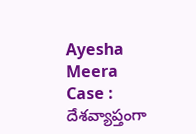Ayesha Meera Case : దేశ‌వ్యాప్తంగా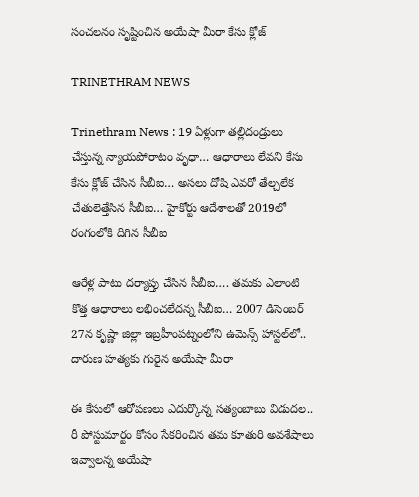సంచ‌ల‌నం సృష్టించిన అయేషా మీరా కేసు క్లోజ్‌

TRINETHRAM NEWS

Trinethram News : 19 ఏళ్లుగా త‌ల్లిదండ్రులు చేస్తున్న న్యాయ‌పోరాటం వృధా… ఆధారాలు లేవ‌ని కేసు కేసు క్లోజ్ చేసిన సీబీఐ… అసలు దోషి ఎవరో తేల్చలేక చేతులెత్తేసిన‌ సీబీఐ… హైకోర్టు ఆదేశాల‌తో 2019లో రంగంలోకి దిగిన సీబీఐ

ఆరేళ్ల పాటు ద‌ర్యాప్తు చేసిన సీబీఐ…. త‌మ‌కు ఎలాంటి కొత్త ఆధారాలు లభించ‌లేద‌న్న సీబీఐ… 2007 డిసెంబర్‌ 27న కృష్ణా జిల్లా ఇబ్రహీంపట్నంలోని ఉమెన్స్‌ హాస్టల్‌లో.. దారుణ హ‌త్య‌కు గురైన అయేషా మీరా

ఈ కేసులో ఆరోప‌ణ‌లు ఎదుర్కొన్న స‌త్యంబాబు విడుద‌ల.. రీ పోస్టుమార్టం కోసం సేక‌రించిన త‌మ కూతురి అవ‌శేషాలు ఇవ్వాల‌న్న‌ అయేషా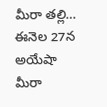మీరా త‌ల్లి… ఈనెల 27న అయేషా మీరా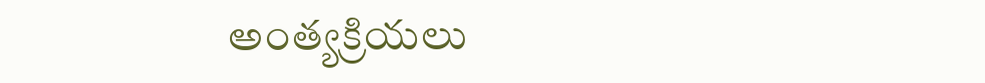అంత్య‌క్రియ‌లు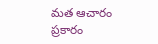మ‌త ఆచారం ప్ర‌కారం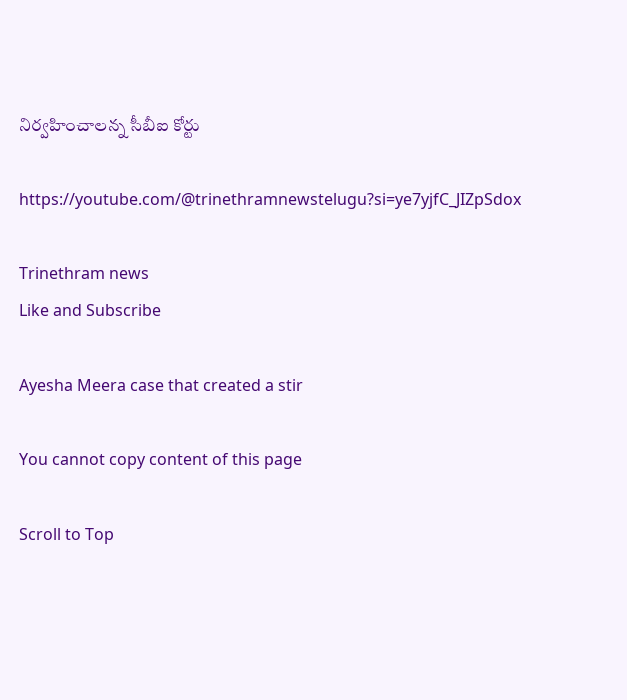నిర్వ‌హించాల‌న్న సీబీఐ కోర్టు

https://youtube.com/@trinethramnewstelugu?si=ye7yjfC_JIZpSdox

Trinethram news
Like and Subscribe

Ayesha Meera case that created a stir

You cannot copy content of this page

Scroll to Top